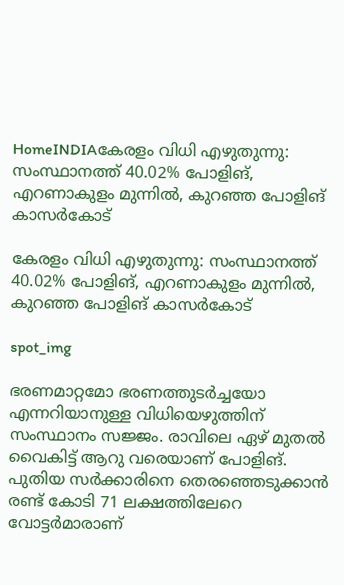HomeINDIAകേരളം വിധി എഴുതുന്നു: സംസ്ഥാനത്ത് 40.02% പോളിങ്, എറണാകുളം മുന്നില്‍, കുറഞ്ഞ പോളിങ് കാസർകോട്

കേരളം വിധി എഴുതുന്നു: സംസ്ഥാനത്ത് 40.02% പോളിങ്, എറണാകുളം മുന്നില്‍, കുറഞ്ഞ പോളിങ് കാസർകോട്

spot_img

ഭരണമാറ്റമോ ഭരണത്തുടർച്ചയോ എന്നറിയാനുള്ള വിധിയെഴുത്തിന് സംസ്ഥാനം സജ്ജം. രാവിലെ ഏഴ് മുതൽ വൈകിട്ട് ആറു വരെയാണ് പോളിങ്. പുതിയ സർക്കാരിനെ തെരഞ്ഞെടുക്കാൻ രണ്ട് കോടി 71 ലക്ഷത്തിലേറെ വോട്ടർമാരാണ്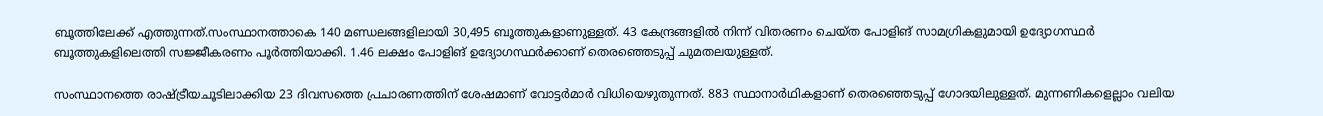ബൂത്തിലേക്ക് എത്തുന്നത്.സംസ്ഥാനത്താകെ 140 മണ്ഡലങ്ങളിലായി 30,495 ബൂത്തുകളാണുള്ളത്. 43 കേന്ദ്രങ്ങളിൽ നിന്ന് വിതരണം ചെയ്ത പോളിങ് സാമഗ്രികളുമായി ഉദ്യോഗസ്ഥർ ബൂത്തുകളിലെത്തി സജ്ജീകരണം പൂർത്തിയാക്കി. 1.46 ലക്ഷം പോളിങ് ഉദ്യോഗസ്ഥർക്കാണ് തെരഞ്ഞെടുപ്പ് ചുമതലയുള്ളത്.

സംസ്ഥാനത്തെ രാഷ്ട്രീയചൂടിലാക്കിയ 23 ദിവസത്തെ പ്രചാരണത്തിന് ശേഷമാണ് വോട്ടർമാർ വിധിയെഴുതുന്നത്. 883 സ്ഥാനാർഥികളാണ് തെരഞ്ഞെടുപ്പ് ഗോദയിലുള്ളത്. മുന്നണികളെല്ലാം വലിയ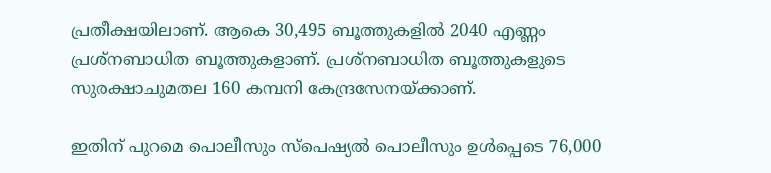പ്രതീക്ഷയിലാണ്. ആകെ 30,495 ബൂത്തുകളിൽ 2040 എണ്ണം പ്രശ്നബാധിത ബൂത്തുകളാണ്. പ്രശ്നബാധിത ബൂത്തുകളുടെ സുരക്ഷാചുമതല 160 കമ്പനി കേന്ദ്രസേനയ്ക്കാണ്.

ഇതിന് പുറമെ പൊലീസും സ്പെഷ്യൽ പൊലീസും ഉൾപ്പെടെ 76,000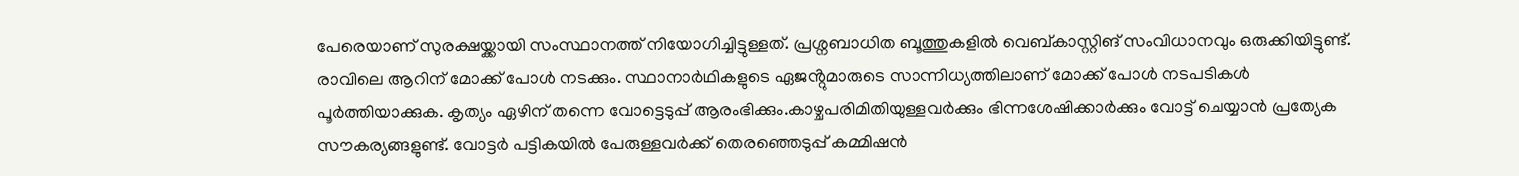പേരെയാണ് സുരക്ഷയ്ക്കായി സംസ്ഥാനത്ത് നിയോഗിച്ചിട്ടുള്ളത്. പ്രശ്നബാധിത ബൂത്തുകളിൽ വെബ്കാസ്റ്റിങ് സംവിധാനവും ഒരുക്കിയിട്ടുണ്ട്. രാവിലെ ആറിന് മോക്ക് പോൾ നടക്കും. സ്ഥാനാർഥികളുടെ ഏജൻ്റുമാരുടെ സാന്നിധ്യത്തിലാണ് മോക്ക് പോൾ നടപടികൾ പൂർത്തിയാക്കുക. കൃത്യം ഏഴിന് തന്നെ വോട്ടെടുപ്പ് ആരംഭിക്കും.കാഴ്ചപരിമിതിയുള്ളവർക്കും ഭിന്നശേഷിക്കാർക്കും വോട്ട് ചെയ്യാൻ പ്രത്യേക സൗകര്യങ്ങളുണ്ട്. വോട്ടർ പട്ടികയിൽ പേരുള്ളവർക്ക് തെരഞ്ഞെടുപ്പ് കമ്മിഷൻ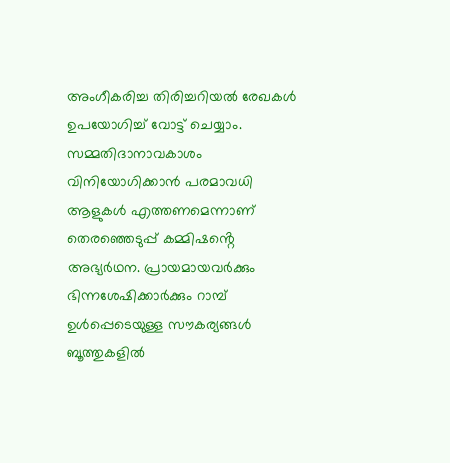അംഗീകരിച്ച തിരിച്ചറിയൽ രേഖകൾ ഉപയോഗിച്ച് വോട്ട് ചെയ്യാം. സമ്മതിദാനാവകാശം വിനിയോഗിക്കാൻ പരമാവധി ആളുകൾ എത്തണമെന്നാണ് തെരഞ്ഞെടുപ്പ് കമ്മിഷൻ്റെ അഭ്യർഥന. പ്രായമായവർക്കും ഭിന്നശേഷിക്കാർക്കും റാമ്പ് ഉൾപ്പെടെയുള്ള സൗകര്യങ്ങൾ ബൂത്തുകളിൽ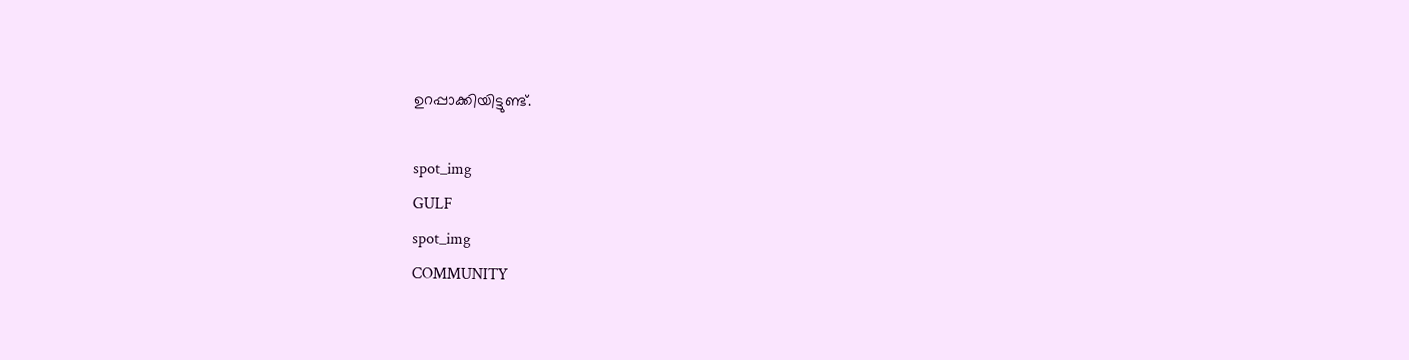ഉറപ്പാക്കിയിട്ടുണ്ട്.

spot_img
GULF
spot_img
COMMUNITY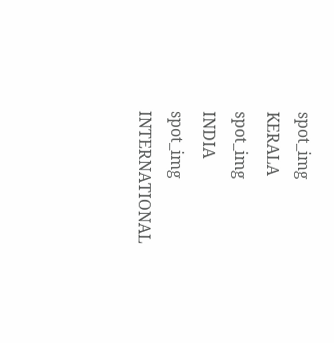spot_img
KERALA
spot_img
INDIA
spot_img
INTERNATIONAL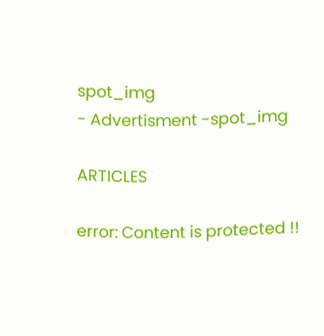spot_img
- Advertisment -spot_img

ARTICLES

error: Content is protected !!